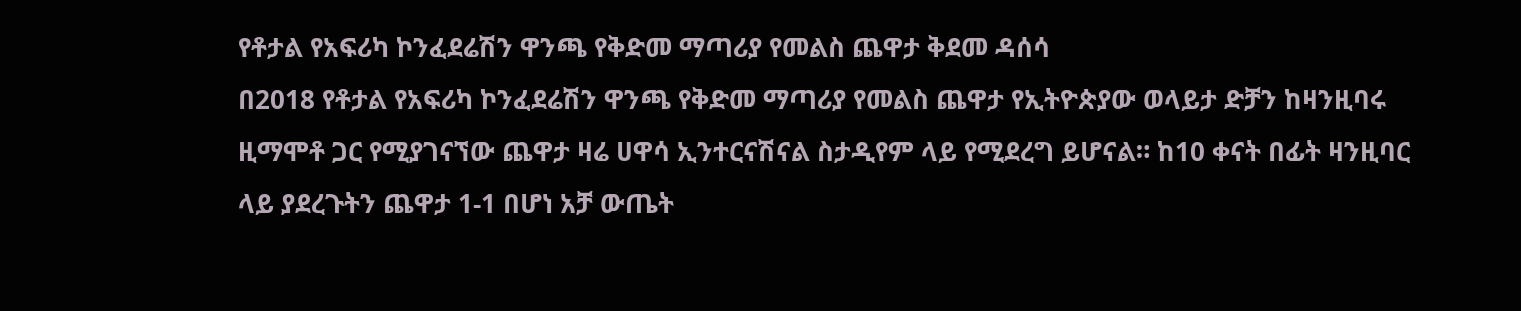የቶታል የአፍሪካ ኮንፈደሬሽን ዋንጫ የቅድመ ማጣሪያ የመልስ ጨዋታ ቅደመ ዳሰሳ
በ2018 የቶታል የአፍሪካ ኮንፈደሬሽን ዋንጫ የቅድመ ማጣሪያ የመልስ ጨዋታ የኢትዮጵያው ወላይታ ድቻን ከዛንዚባሩ ዚማሞቶ ጋር የሚያገናኘው ጨዋታ ዛሬ ሀዋሳ ኢንተርናሽናል ስታዲየም ላይ የሚደረግ ይሆናል። ከ10 ቀናት በፊት ዛንዚባር ላይ ያደረጉትን ጨዋታ 1-1 በሆነ አቻ ውጤት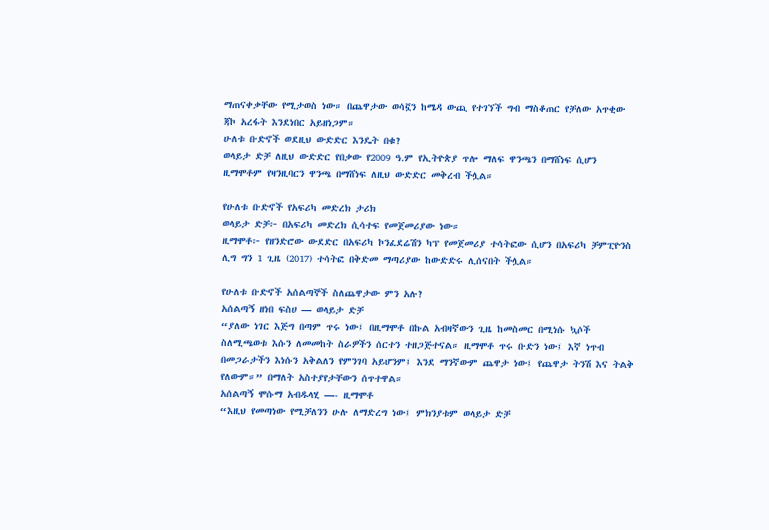ማጠናቀቃቸው የሚታወስ ነው። በጨዋታው ወሳኟን ከሜዳ ውጪ የተገኘች ግብ ማስቆጠር የቻለው አጥቂው ጃኮ አረፋት እንደነበር አይዘነጋም።
ሁለቱ ቡድኖች ወደዚህ ውድድር እንዴት በቁ?
ወላይታ ድቻ ለዚህ ውድድር የበቃው የ2009 ዓ.ም የኢትዮጵያ ጥሎ ማለፍ ዋንጫን በማሸነፍ ሲሆን ዚማሞቶም የዛንዚባርን ዋንጫ በማሸነፍ ለዚህ ውድድር መቅረብ ችሏል።

የሁለቱ ቡድኖች የአፍሪካ መድረክ ታሪክ
ወላይታ ድቻ፦ በአፍሪካ መድረክ ሲሳተፍ የመጀመሪያው ነው።
ዚማሞቶ፦ የዘንድሮው ውደድር በአፍሪካ ኮንፈደሬሽን ካፕ የመጀመሪያ ተሳትፎው ሲሆን በአፍሪካ ቻምፒዮንስ ሊግ ግን 1 ጊዜ (2017) ተሳትፎ በቅድመ ማጣሪያው ከውድድሩ ሊሰናበት ችሏል።

የሁለቱ ቡድኖች አሰልጣኞች ስለጨዋታው ምን አሉ?
አሰልጣኝ ዘነበ ፍስሀ — ወላይታ ድቻ
“ያለው ነገር እጅግ በጣም ጥሩ ነው፤ በዚማሞቶ በኩል አብዛኛውን ጊዜ ከመስመር በሚነሱ ኳሶች ስለሚጫወቱ እሱን ለመመከት ስራዎችን ሰርተን ተዘጋጅተናል። ዚማሞቶ ጥሩ ቡድን ነው፤ እኛ ነጥብ በመጋራታችን እነሱን አቅልለን የምንገባ አይሆንም፤ እንደ ማንኛውም ጨዋታ ነው፤ የጨዋታ ትንሽ እና ትልቅ የለውም።” በማለት አስተያየታቸውን ሰጥተዋል።
አሰልጣኝ ሞሱማ አብዱላሂ —- ዚማሞቶ
“እዚህ የመጣነው የሚቻለንን ሁሉ ለማድረግ ነው፤ ምክንያቱም ወላይታ ድቻ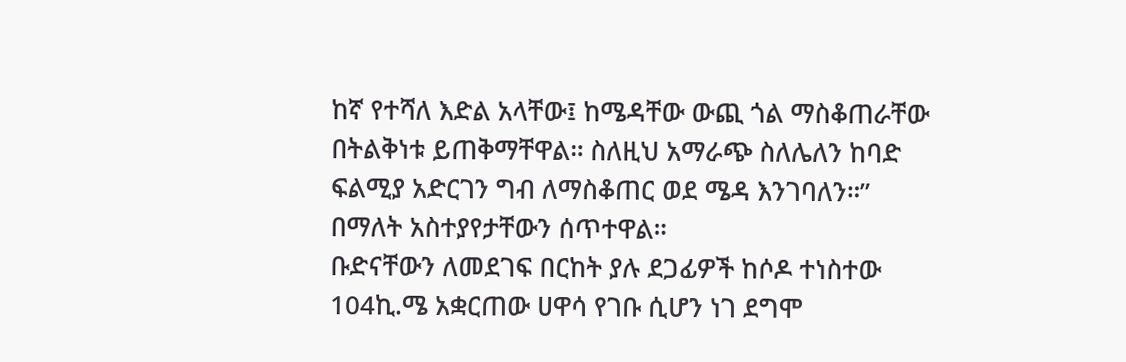ከኛ የተሻለ እድል አላቸው፤ ከሜዳቸው ውጪ ጎል ማስቆጠራቸው በትልቅነቱ ይጠቅማቸዋል። ስለዚህ አማራጭ ስለሌለን ከባድ ፍልሚያ አድርገን ግብ ለማስቆጠር ወደ ሜዳ እንገባለን።” በማለት አስተያየታቸውን ሰጥተዋል።
ቡድናቸውን ለመደገፍ በርከት ያሉ ደጋፊዎች ከሶዶ ተነስተው 104ኪ.ሜ አቋርጠው ሀዋሳ የገቡ ሲሆን ነገ ደግሞ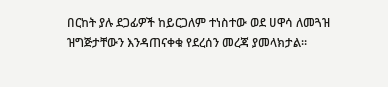በርከት ያሉ ደጋፊዎች ከይርጋለም ተነስተው ወደ ሀዋሳ ለመጓዝ ዝግጅታቸውን እንዳጠናቀቁ የደረሰን መረጃ ያመላክታል።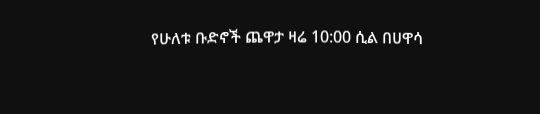የሁለቱ ቡድኖች ጨዋታ ዛሬ 10:00 ሲል በሀዋሳ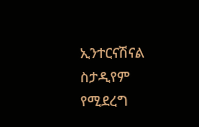ኢንተርናሽናል ስታዲየም የሚደረግ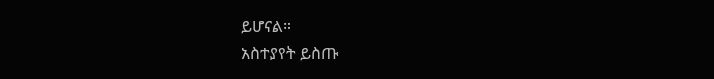ይሆናል።
አስተያየት ይስጡ